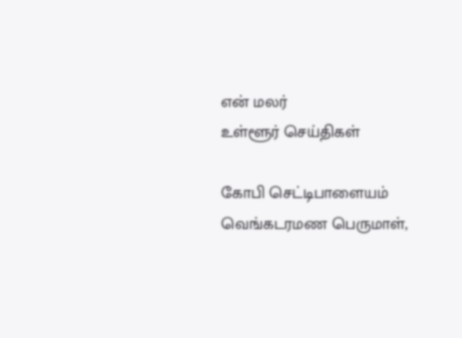என் மலர்
உள்ளூர் செய்திகள்

கோபி செட்டிபாளையம் வெங்கடரமண பெருமாள்,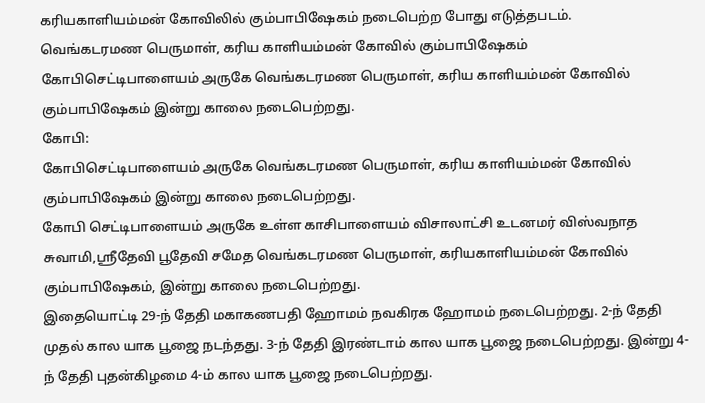கரியகாளியம்மன் கோவிலில் கும்பாபிஷேகம் நடைபெற்ற போது எடுத்தபடம்.
வெங்கடரமண பெருமாள், கரிய காளியம்மன் கோவில் கும்பாபிஷேகம்
கோபிசெட்டிபாளையம் அருகே வெங்கடரமண பெருமாள், கரிய காளியம்மன் கோவில் கும்பாபிஷேகம் இன்று காலை நடைபெற்றது.
கோபி:
கோபிசெட்டிபாளையம் அருகே வெங்கடரமண பெருமாள், கரிய காளியம்மன் கோவில் கும்பாபிஷேகம் இன்று காலை நடைபெற்றது.
கோபி செட்டிபாளையம் அருகே உள்ள காசிபாளையம் விசாலாட்சி உடனமர் விஸ்வநாத சுவாமி,ஸ்ரீதேவி பூதேவி சமேத வெங்கடரமண பெருமாள், கரியகாளியம்மன் கோவில் கும்பாபிஷேகம், இன்று காலை நடைபெற்றது.
இதையொட்டி 29-ந் தேதி மகாகணபதி ஹோமம் நவகிரக ஹோமம் நடைபெற்றது. 2-ந் தேதி முதல் கால யாக பூஜை நடந்தது. 3-ந் தேதி இரண்டாம் கால யாக பூஜை நடைபெற்றது. இன்று 4-ந் தேதி புதன்கிழமை 4-ம் கால யாக பூஜை நடைபெற்றது.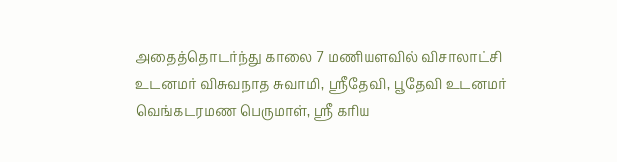அதைத்தொடர்ந்து காலை 7 மணியளவில் விசாலாட்சி உடனமர் விசுவநாத சுவாமி, ஸ்ரீதேவி, பூதேவி உடனமர் வெங்கடரமண பெருமாள், ஸ்ரீ கரிய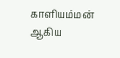காளியம்மன் ஆகிய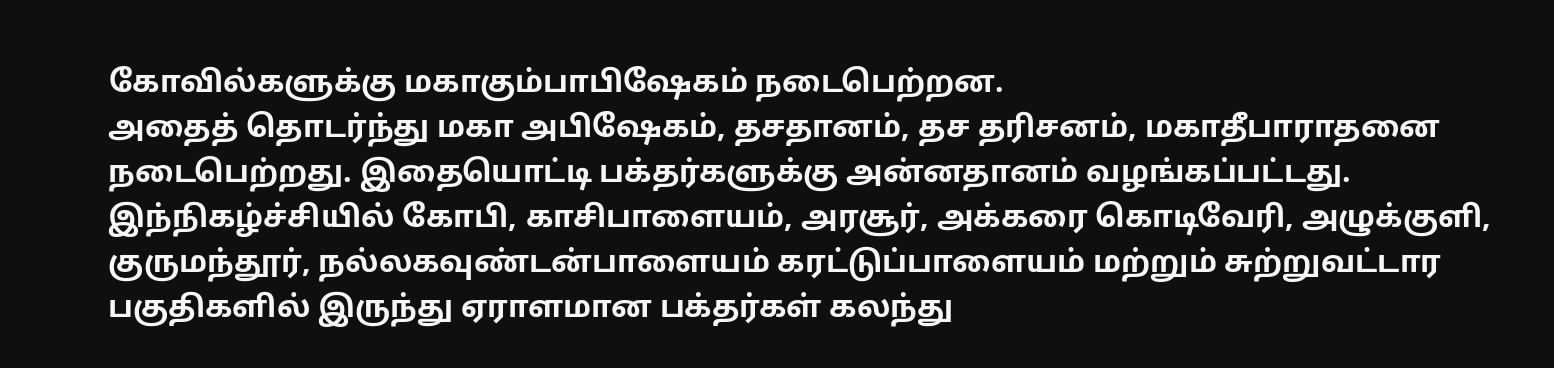கோவில்களுக்கு மகாகும்பாபிஷேகம் நடைபெற்றன.
அதைத் தொடர்ந்து மகா அபிஷேகம், தசதானம், தச தரிசனம், மகாதீபாராதனை நடைபெற்றது. இதையொட்டி பக்தர்களுக்கு அன்னதானம் வழங்கப்பட்டது.
இந்நிகழ்ச்சியில் கோபி, காசிபாளையம், அரசூர், அக்கரை கொடிவேரி, அழுக்குளி, குருமந்தூர், நல்லகவுண்டன்பாளையம் கரட்டுப்பாளையம் மற்றும் சுற்றுவட்டார பகுதிகளில் இருந்து ஏராளமான பக்தர்கள் கலந்து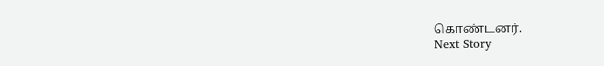கொண்டனர்.
Next Story